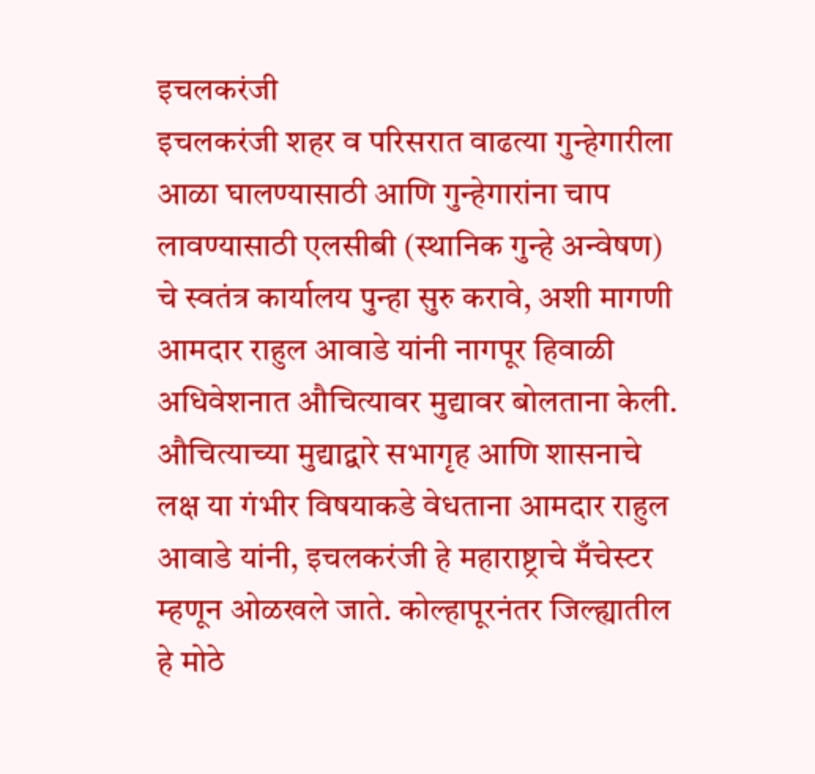इचलकरंजी
इचलकरंजी शहर व परिसरात वाढत्या गुन्हेगारीला आळा घालण्यासाठी आणि गुन्हेगारांना चाप लावण्यासाठी एलसीबी (स्थानिक गुन्हे अन्वेषण) चे स्वतंत्र कार्यालय पुन्हा सुरु करावे, अशी मागणी आमदार राहुल आवाडे यांनी नागपूर हिवाळी अधिवेशनात औचित्यावर मुद्यावर बोलताना केली.
औचित्याच्या मुद्याद्वारे सभागृह आणि शासनाचे लक्ष या गंभीर विषयाकडे वेधताना आमदार राहुल आवाडे यांनी, इचलकरंजी हे महाराष्ट्राचे मँचेस्टर म्हणून ओळखले जाते. कोल्हापूरनंतर जिल्ह्यातील हे मोठे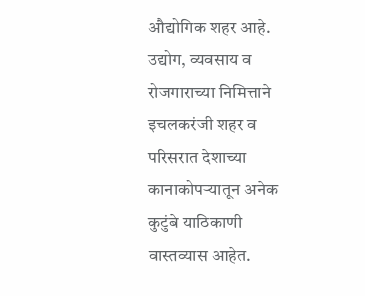औद्योगिक शहर आहे. उद्योग, व्यवसाय व रोजगाराच्या निमित्ताने इचलकरंजी शहर व परिसरात देशाच्या कानाकोपऱ्यातून अनेक कुटुंबे याठिकाणी वास्तव्यास आहेत.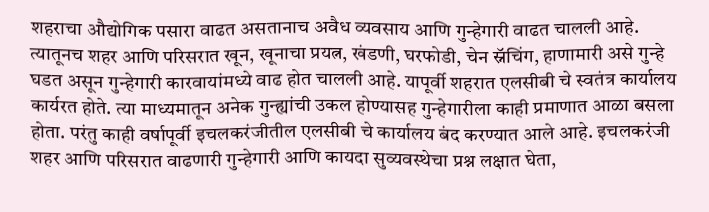शहराचा औद्योगिक पसारा वाढत असतानाच अवैध व्यवसाय आणि गुन्हेगारी वाढत चालली आहे. त्यातूनच शहर आणि परिसरात खून, खूनाचा प्रयत्न, खंडणी, घरफोडी, चेन स्नॅचिंग, हाणामारी असे गुन्हे घडत असून गुन्हेगारी कारवायांमध्ये वाढ होत चालली आहे. यापूर्वी शहरात एलसीबी चे स्वतंत्र कार्यालय कार्यरत होते. त्या माध्यमातून अनेक गुन्ह्यांची उकल होण्यासह गुन्हेगारीला काही प्रमाणात आळा बसला होता. परंतु काही वर्षापूर्वी इचलकरंजीतील एलसीबी चे कार्यालय बंद करण्यात आले आहे. इचलकरंजी शहर आणि परिसरात वाढणारी गुन्हेगारी आणि कायदा सुव्यवस्थेचा प्रश्न लक्षात घेता,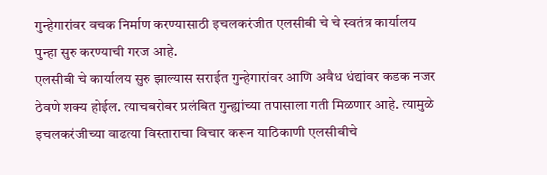गुन्हेगारांवर वचक निर्माण करण्यासाठी इचलकरंजीत एलसीबी चे चे स्वतंत्र कार्यालय पुन्हा सुरु करण्याची गरज आहे.
एलसीबी चे कार्यालय सुरु झाल्यास सराईत गुन्हेगारांवर आणि अवैध धंद्यांवर कडक नजर ठेवणे शक्य होईल. त्याचबरोबर प्रलंबित गुन्ह्यांच्या तपासाला गती मिळणार आहे. त्यामुळे इचलकरंजीच्या वाढत्या विस्ताराचा विचार करून याठिकाणी एलसीबीचे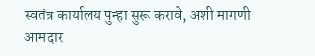स्वतंत्र कार्यालय पुन्हा सुरू करावे, अशी मागणी आमदार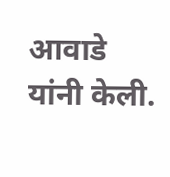आवाडे यांनी केली.